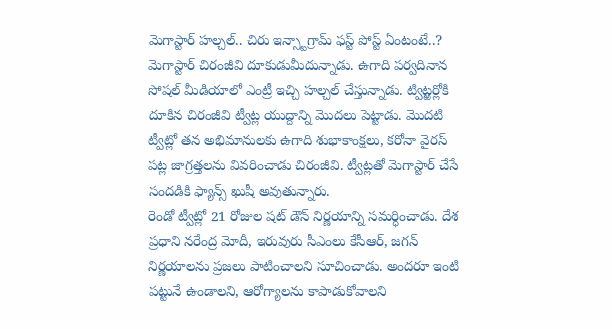మెగాస్టార్ హల్చల్.. చిరు ఇన్స్టాగ్రామ్ ఫస్ట్ పోస్ట్ ఏంటంటే..?
మెగాస్టార్ చిరంజీవి దూకుడుమీదున్నాడు. ఉగాది పర్వదినాన సోషల్ మీడియాలో ఎంట్రీ ఇచ్చి హల్చల్ చేస్తున్నాడు. ట్విట్ఱర్లోకి దూకిన చిరంజీవి ట్వీట్ల యుద్దాన్ని మొదలు పెట్టాడు. మొదటి ట్వీట్లో తన అభిమానులకు ఉగాది శుభాకాంక్షలు, కరోనా వైరస్ పట్ల జాగ్రత్తలను వివరించాడు చిరంజీవి. ట్వీట్లతో మెగాస్టార్ చేసే సందడికి ఫ్యాన్స్ ఖుషీ అవుతున్నారు.
రెండో ట్వీట్లో 21 రోజుల షట్ డౌన్ నిర్ణయాన్ని సమర్ధించాడు. దేశ ప్రధాని నరేంద్ర మోదీ, ఇరువురు సీఎంలు కేసీఆర్, జగన్ నిర్ణయాలను ప్రజలు పాటించాలని సూచించాడు. అందరూ ఇంటి పట్టునే ఉండాలని, ఆరోగ్యాలను కాపాడుకోవాలని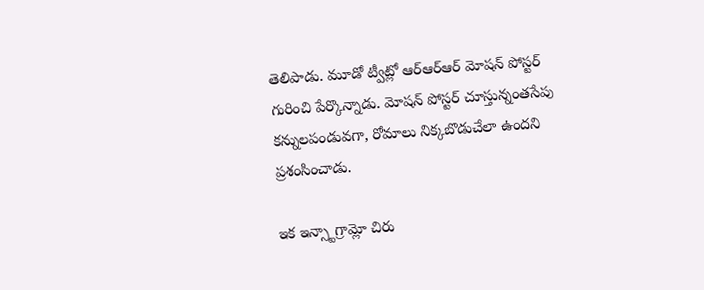తెలిపాడు. మూడో ట్వీట్లో ఆర్ఆర్ఆర్ మోషన్ పోస్టర్ గురించి పేర్కొన్నాడు. మోషన్ పోస్టర్ చూస్తున్నంతసేపు కన్నులపండువగా, రోమాలు నిక్కబొడుచేలా ఉందని ప్రశంసించాడు.

ఇక ఇన్స్టాగ్రామ్లో చిరు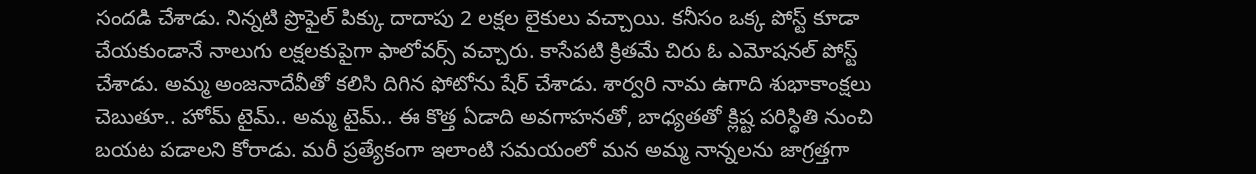సందడి చేశాడు. నిన్నటి ప్రొఫైల్ పిక్కు దాదాపు 2 లక్షల లైకులు వచ్చాయి. కనీసం ఒక్క పోస్ట్ కూడా చేయకుండానే నాలుగు లక్షలకుపైగా ఫాలోవర్స్ వచ్చారు. కాసేపటి క్రితమే చిరు ఓ ఎమోషనల్ పోస్ట్ చేశాడు. అమ్మ అంజనాదేవీతో కలిసి దిగిన ఫోటోను షేర్ చేశాడు. శార్వరి నామ ఉగాది శుభాకాంక్షలు చెబుతూ.. హోమ్ టైమ్.. అమ్మ టైమ్.. ఈ కొత్త ఏడాది అవగాహనతో, బాధ్యతతో క్లిష్ట పరిస్థితి నుంచి బయట పడాలని కోరాడు. మరీ ప్రత్యేకంగా ఇలాంటి సమయంలో మన అమ్మ నాన్నలను జాగ్రత్తగా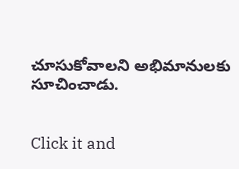చూసుకోవాలని అభిమానులకు సూచించాడు.


Click it and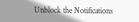Unblock the Notifications